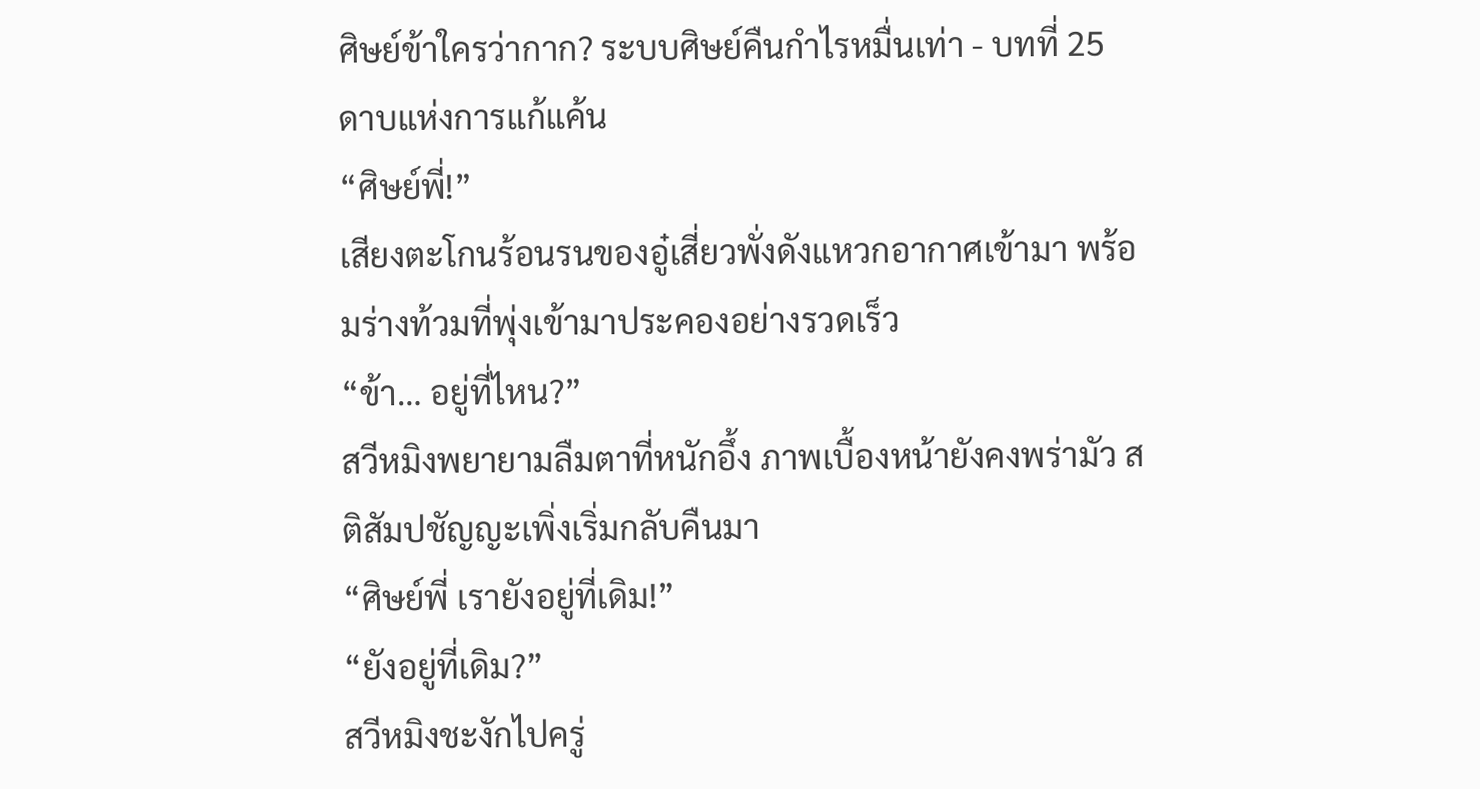ศิษย์ข้าใครว่ากาก? ระบบศิษย์คืนกำไรหมื่นเท่า - บทที่ 25 ดาบแห่งการแก้แค้น
“ศิษย์พี่!”
เสียงตะโกนร้อนรนของอู๋เสี่ยวพั่งดังแหวกอากาศเข้ามา พร้อมร่างท้วมที่พุ่งเข้ามาประคองอย่างรวดเร็ว
“ข้า… อยู่ที่ไหน?”
สวีหมิงพยายามลืมตาที่หนักอึ้ง ภาพเบื้องหน้ายังคงพร่ามัว สติสัมปชัญญะเพิ่งเริ่มกลับคืนมา
“ศิษย์พี่ เรายังอยู่ที่เดิม!”
“ยังอยู่ที่เดิม?”
สวีหมิงชะงักไปครู่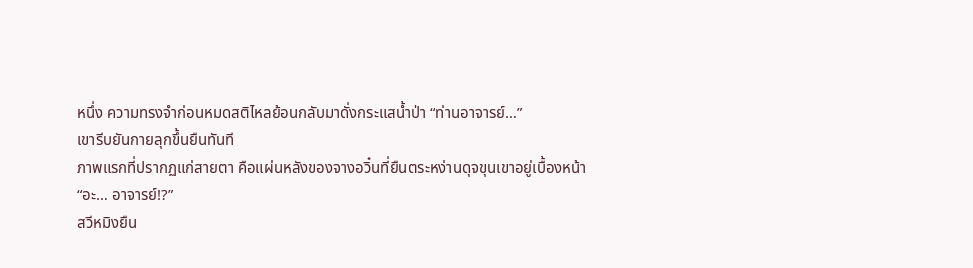หนึ่ง ความทรงจำก่อนหมดสติไหลย้อนกลับมาดั่งกระแสน้ำป่า “ท่านอาจารย์…”
เขารีบยันกายลุกขึ้นยืนทันที
ภาพแรกที่ปรากฏแก่สายตา คือแผ่นหลังของจางอวิ๋นที่ยืนตระหง่านดุจขุนเขาอยู่เบื้องหน้า
“อะ… อาจารย์!?”
สวีหมิงยืน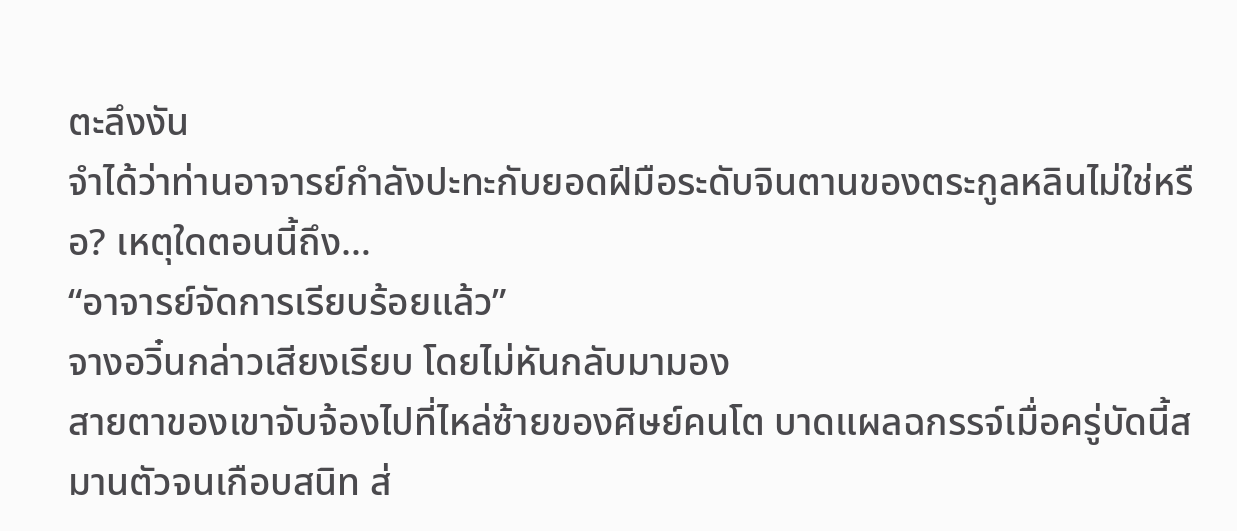ตะลึงงัน
จำได้ว่าท่านอาจารย์กำลังปะทะกับยอดฝีมือระดับจินตานของตระกูลหลินไม่ใช่หรือ? เหตุใดตอนนี้ถึง…
“อาจารย์จัดการเรียบร้อยแล้ว”
จางอวิ๋นกล่าวเสียงเรียบ โดยไม่หันกลับมามอง
สายตาของเขาจับจ้องไปที่ไหล่ซ้ายของศิษย์คนโต บาดแผลฉกรรจ์เมื่อครู่บัดนี้สมานตัวจนเกือบสนิท ส่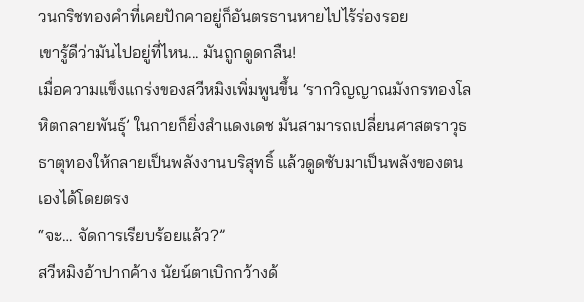วนกริชทองคำที่เคยปักคาอยู่ก็อันตรธานหายไปไร้ร่องรอย
เขารู้ดีว่ามันไปอยู่ที่ไหน... มันถูกดูดกลืน!
เมื่อความแข็งแกร่งของสวีหมิงเพิ่มพูนขึ้น ‘รากวิญญาณมังกรทองโลหิตกลายพันธุ์’ ในกายก็ยิ่งสำแดงเดช มันสามารถเปลี่ยนศาสตราวุธธาตุทองให้กลายเป็นพลังงานบริสุทธิ์ แล้วดูดซับมาเป็นพลังของตนเองได้โดยตรง
“จะ… จัดการเรียบร้อยแล้ว?”
สวีหมิงอ้าปากค้าง นัยน์ตาเบิกกว้างด้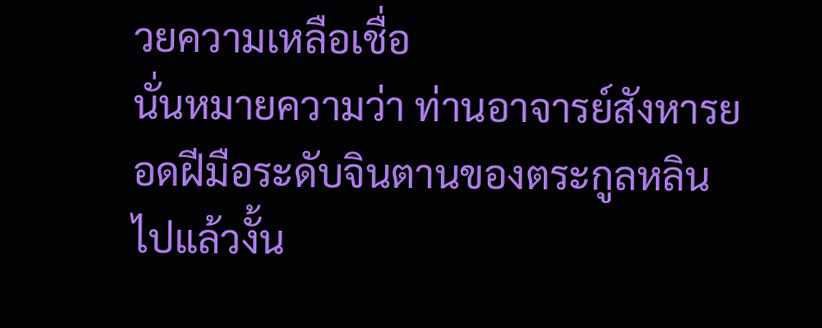วยความเหลือเชื่อ
นั่นหมายความว่า ท่านอาจารย์สังหารยอดฝีมือระดับจินตานของตระกูลหลินไปแล้วงั้น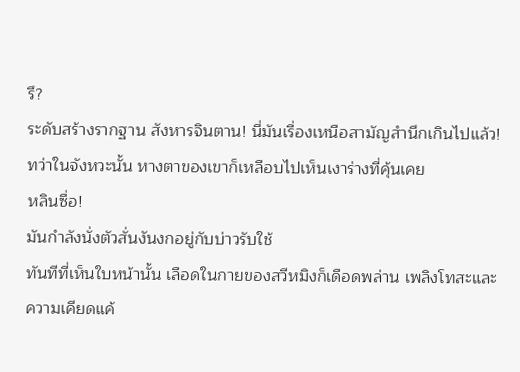รึ?
ระดับสร้างรากฐาน สังหารจินตาน! นี่มันเรื่องเหนือสามัญสำนึกเกินไปแล้ว!
ทว่าในจังหวะนั้น หางตาของเขาก็เหลือบไปเห็นเงาร่างที่คุ้นเคย
หลินซื่อ!
มันกำลังนั่งตัวสั่นงันงกอยู่กับบ่าวรับใช้
ทันทีที่เห็นใบหน้านั้น เลือดในกายของสวีหมิงก็เดือดพล่าน เพลิงโทสะและความเคียดแค้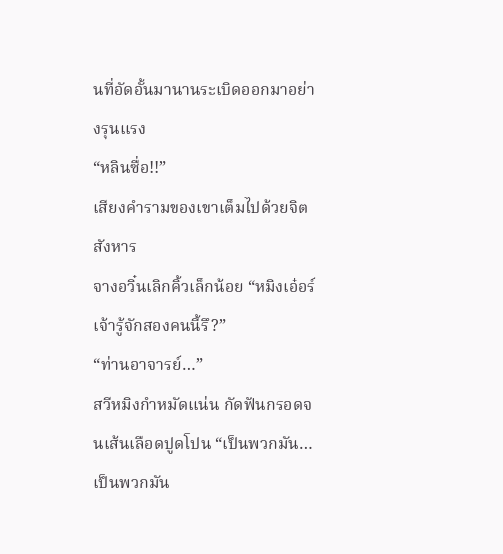นที่อัดอั้นมานานระเบิดออกมาอย่างรุนแรง
“หลินซื่อ!!”
เสียงคำรามของเขาเต็มไปด้วยจิตสังหาร
จางอวิ๋นเลิกคิ้วเล็กน้อย “หมิงเอ๋อร์ เจ้ารู้จักสองคนนี้รึ?”
“ท่านอาจารย์…”
สวีหมิงกำหมัดแน่น กัดฟันกรอดจนเส้นเลือดปูดโปน “เป็นพวกมัน… เป็นพวกมัน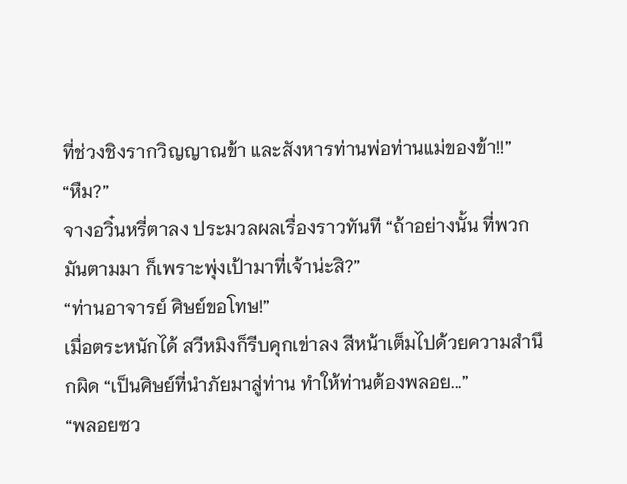ที่ช่วงชิงรากวิญญาณข้า และสังหารท่านพ่อท่านแม่ของข้า!!”
“หืม?”
จางอวิ๋นหรี่ตาลง ประมวลผลเรื่องราวทันที “ถ้าอย่างนั้น ที่พวกมันตามมา ก็เพราะพุ่งเป้ามาที่เจ้าน่ะสิ?”
“ท่านอาจารย์ ศิษย์ขอโทษ!”
เมื่อตระหนักได้ สวีหมิงก็รีบคุกเข่าลง สีหน้าเต็มไปด้วยความสำนึกผิด “เป็นศิษย์ที่นำภัยมาสู่ท่าน ทำให้ท่านต้องพลอย...”
“พลอยซว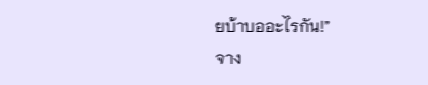ยบ้าบออะไรกัน!”
จาง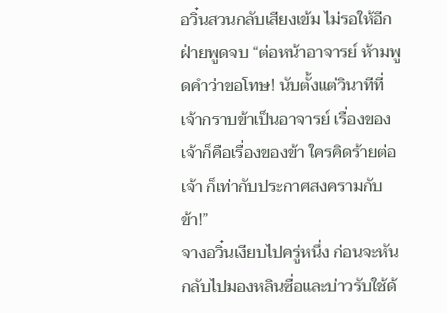อวิ๋นสวนกลับเสียงเข้ม ไม่รอให้อีกฝ่ายพูดจบ “ต่อหน้าอาจารย์ ห้ามพูดคำว่าขอโทษ! นับตั้งแต่วินาทีที่เจ้ากราบข้าเป็นอาจารย์ เรื่องของเจ้าก็คือเรื่องของข้า ใครคิดร้ายต่อเจ้า ก็เท่ากับประกาศสงครามกับข้า!”
จางอวิ๋นเงียบไปครู่หนึ่ง ก่อนจะหันกลับไปมองหลินซื่อและบ่าวรับใช้ด้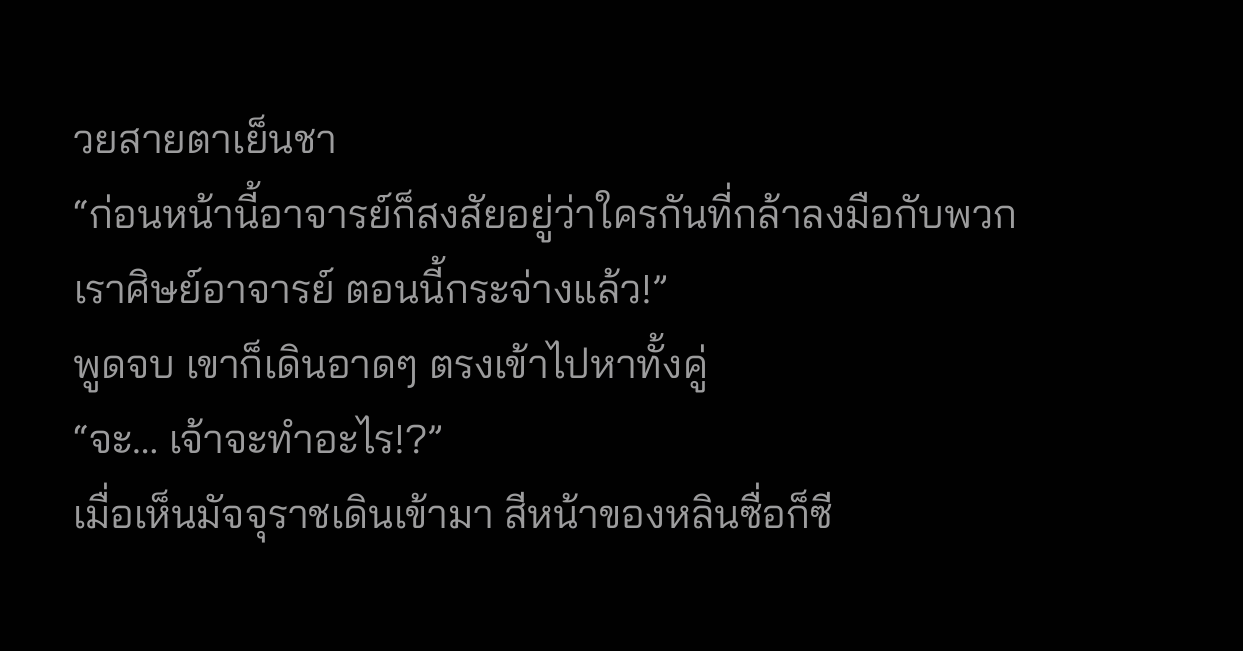วยสายตาเย็นชา
“ก่อนหน้านี้อาจารย์ก็สงสัยอยู่ว่าใครกันที่กล้าลงมือกับพวกเราศิษย์อาจารย์ ตอนนี้กระจ่างแล้ว!”
พูดจบ เขาก็เดินอาดๆ ตรงเข้าไปหาทั้งคู่
“จะ… เจ้าจะทำอะไร!?”
เมื่อเห็นมัจจุราชเดินเข้ามา สีหน้าของหลินซื่อก็ซี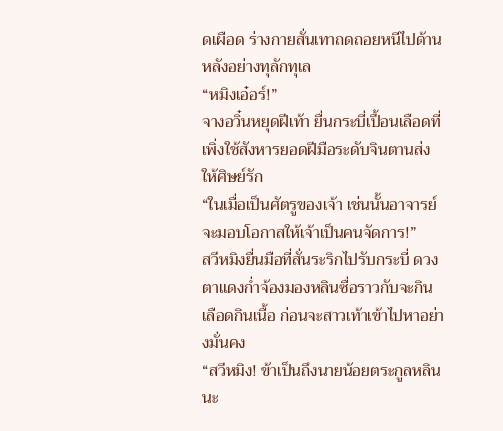ดเผือด ร่างกายสั่นเทาถดถอยหนีไปด้านหลังอย่างทุลักทุเล
“หมิงเอ๋อร์!”
จางอวิ๋นหยุดฝีเท้า ยื่นกระบี่เปื้อนเลือดที่เพิ่งใช้สังหารยอดฝีมือระดับจินตานส่งให้ศิษย์รัก
“ในเมื่อเป็นศัตรูของเจ้า เช่นนั้นอาจารย์จะมอบโอกาสให้เจ้าเป็นคนจัดการ!”
สวีหมิงยื่นมือที่สั่นระริกไปรับกระบี่ ดวงตาแดงก่ำจ้องมองหลินซื่อราวกับจะกินเลือดกินเนื้อ ก่อนจะสาวเท้าเข้าไปหาอย่างมั่นคง
“สวีหมิง! ข้าเป็นถึงนายน้อยตระกูลหลินนะ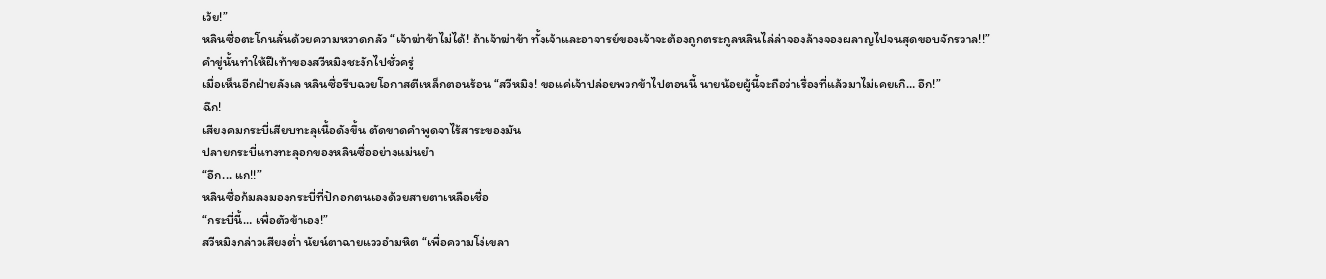เว้ย!”
หลินซื่อตะโกนลั่นด้วยความหวาดกลัว “เจ้าฆ่าข้าไม่ได้! ถ้าเจ้าฆ่าข้า ทั้งเจ้าและอาจารย์ของเจ้าจะต้องถูกตระกูลหลินไล่ล่าจองล้างจองผลาญไปจนสุดขอบจักรวาล!!”
คำขู่นั้นทำให้ฝีเท้าของสวีหมิงชะงักไปชั่วครู่
เมื่อเห็นอีกฝ่ายลังเล หลินซื่อรีบฉวยโอกาสตีเหล็กตอนร้อน “สวีหมิง! ขอแค่เจ้าปล่อยพวกข้าไปตอนนี้ นายน้อยผู้นี้จะถือว่าเรื่องที่แล้วมาไม่เคยเกิ… อึก!”
ฉึก!
เสียงคมกระบี่เสียบทะลุเนื้อดังขึ้น ตัดขาดคำพูดจาไร้สาระของมัน
ปลายกระบี่แทงทะลุอกของหลินซื่ออย่างแม่นยำ
“อึก... แก!!”
หลินซื่อก้มลงมองกระบี่ที่ปักอกตนเองด้วยสายตาเหลือเชื่อ
“กระบี่นี้… เพื่อตัวข้าเอง!”
สวีหมิงกล่าวเสียงต่ำ นัยน์ตาฉายแววอำมหิต “เพื่อความโง่เขลา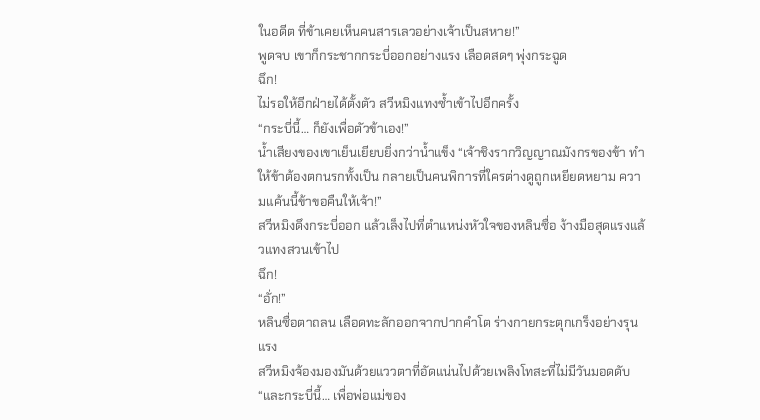ในอดีต ที่ข้าเคยเห็นคนสารเลวอย่างเจ้าเป็นสหาย!”
พูดจบ เขาก็กระชากกระบี่ออกอย่างแรง เลือดสดๆ พุ่งกระฉูด
ฉึก!
ไม่รอให้อีกฝ่ายได้ตั้งตัว สวีหมิงแทงซ้ำเข้าไปอีกครั้ง
“กระบี่นี้… ก็ยังเพื่อตัวข้าเอง!”
น้ำเสียงของเขาเย็นเยียบยิ่งกว่าน้ำแข็ง “เจ้าชิงรากวิญญาณมังกรของข้า ทำให้ข้าต้องตกนรกทั้งเป็น กลายเป็นคนพิการที่ใครต่างดูถูกเหยียดหยาม ความแค้นนี้ข้าขอคืนให้เจ้า!”
สวีหมิงดึงกระบี่ออก แล้วเล็งไปที่ตำแหน่งหัวใจของหลินซื่อ ง้างมือสุดแรงแล้วแทงสวนเข้าไป
ฉึก!
“อั่ก!”
หลินซื่อตาถลน เลือดทะลักออกจากปากคำโต ร่างกายกระตุกเกร็งอย่างรุนแรง
สวีหมิงจ้องมองมันด้วยแววตาที่อัดแน่นไปด้วยเพลิงโทสะที่ไม่มีวันมอดดับ
“และกระบี่นี้… เพื่อพ่อแม่ของ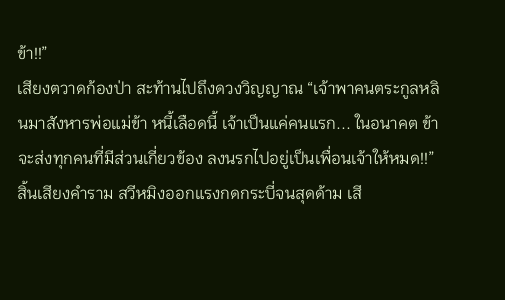ข้า!!”
เสียงตวาดก้องป่า สะท้านไปถึงดวงวิญญาณ “เจ้าพาคนตระกูลหลินมาสังหารพ่อแม่ข้า หนี้เลือดนี้ เจ้าเป็นแค่คนแรก... ในอนาคต ข้าจะส่งทุกคนที่มีส่วนเกี่ยวข้อง ลงนรกไปอยู่เป็นเพื่อนเจ้าให้หมด!!”
สิ้นเสียงคำราม สวีหมิงออกแรงกดกระบี่จนสุดด้าม เสี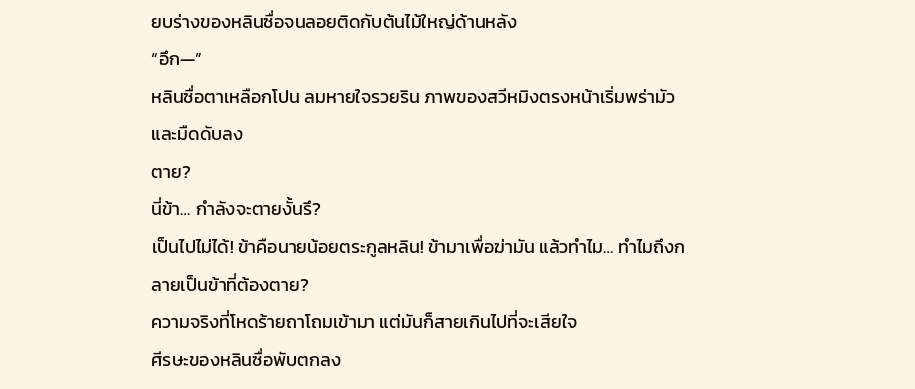ยบร่างของหลินซื่อจนลอยติดกับต้นไม้ใหญ่ด้านหลัง
“อึก—”
หลินซื่อตาเหลือกโปน ลมหายใจรวยริน ภาพของสวีหมิงตรงหน้าเริ่มพร่ามัวและมืดดับลง
ตาย?
นี่ข้า… กำลังจะตายงั้นรึ?
เป็นไปไม่ได้! ข้าคือนายน้อยตระกูลหลิน! ข้ามาเพื่อฆ่ามัน แล้วทำไม… ทำไมถึงกลายเป็นข้าที่ต้องตาย?
ความจริงที่โหดร้ายถาโถมเข้ามา แต่มันก็สายเกินไปที่จะเสียใจ
ศีรษะของหลินซื่อพับตกลง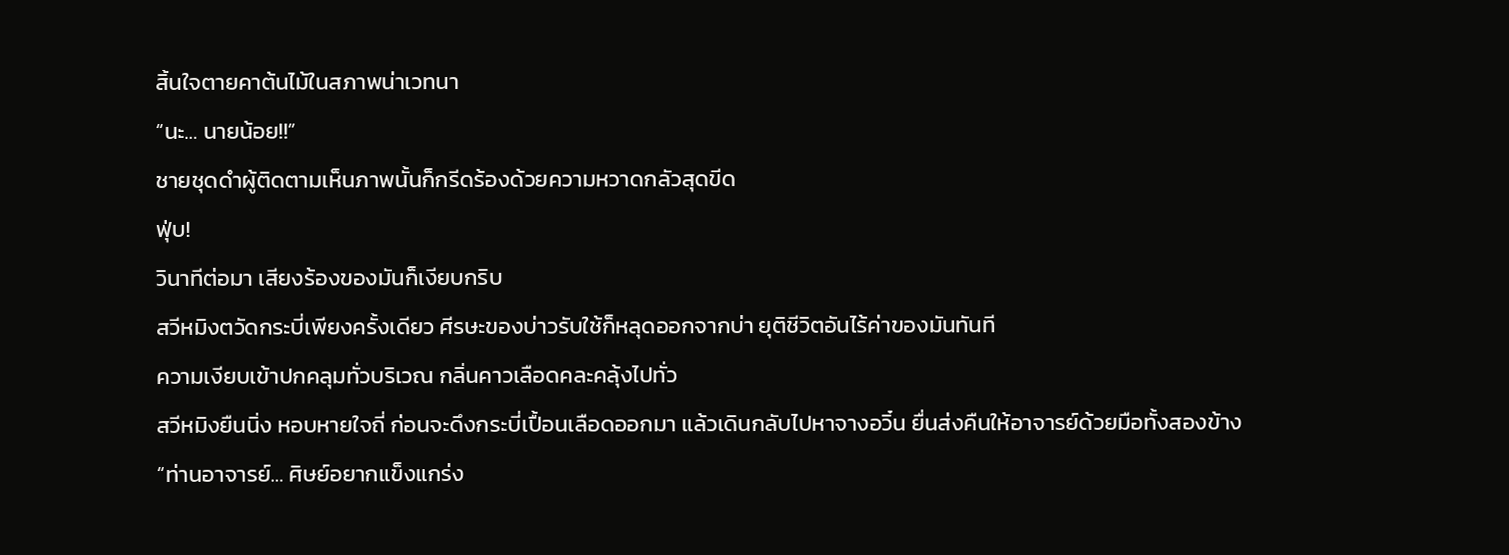สิ้นใจตายคาต้นไม้ในสภาพน่าเวทนา
“นะ… นายน้อย!!”
ชายชุดดำผู้ติดตามเห็นภาพนั้นก็กรีดร้องด้วยความหวาดกลัวสุดขีด
ฟุ่บ!
วินาทีต่อมา เสียงร้องของมันก็เงียบกริบ
สวีหมิงตวัดกระบี่เพียงครั้งเดียว ศีรษะของบ่าวรับใช้ก็หลุดออกจากบ่า ยุติชีวิตอันไร้ค่าของมันทันที
ความเงียบเข้าปกคลุมทั่วบริเวณ กลิ่นคาวเลือดคละคลุ้งไปทั่ว
สวีหมิงยืนนิ่ง หอบหายใจถี่ ก่อนจะดึงกระบี่เปื้อนเลือดออกมา แล้วเดินกลับไปหาจางอวิ๋น ยื่นส่งคืนให้อาจารย์ด้วยมือทั้งสองข้าง
“ท่านอาจารย์… ศิษย์อยากแข็งแกร่ง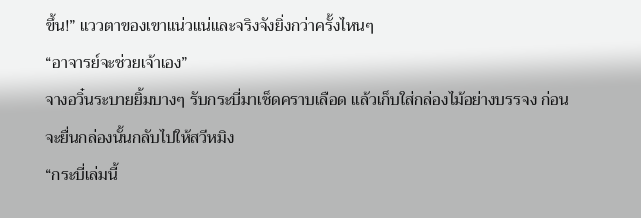ขึ้น!” แววตาของเขาแน่วแน่และจริงจังยิ่งกว่าครั้งไหนๆ
“อาจารย์จะช่วยเจ้าเอง”
จางอวิ๋นระบายยิ้มบางๆ รับกระบี่มาเช็ดคราบเลือด แล้วเก็บใส่กล่องไม้อย่างบรรจง ก่อนจะยื่นกล่องนั้นกลับไปให้สวีหมิง
“กระบี่เล่มนี้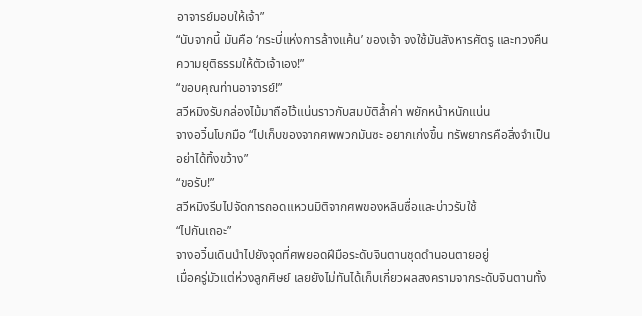อาจารย์มอบให้เจ้า”
“นับจากนี้ มันคือ ‘กระบี่แห่งการล้างแค้น’ ของเจ้า จงใช้มันสังหารศัตรู และทวงคืนความยุติธรรมให้ตัวเจ้าเอง!”
“ขอบคุณท่านอาจารย์!”
สวีหมิงรับกล่องไม้มาถือไว้แน่นราวกับสมบัติล้ำค่า พยักหน้าหนักแน่น
จางอวิ๋นโบกมือ “ไปเก็บของจากศพพวกมันซะ อยากเก่งขึ้น ทรัพยากรคือสิ่งจำเป็น อย่าได้ทิ้งขว้าง”
“ขอรับ!”
สวีหมิงรีบไปจัดการถอดแหวนมิติจากศพของหลินซื่อและบ่าวรับใช้
“ไปกันเถอะ”
จางอวิ๋นเดินนำไปยังจุดที่ศพยอดฝีมือระดับจินตานชุดดำนอนตายอยู่
เมื่อครู่มัวแต่ห่วงลูกศิษย์ เลยยังไม่ทันได้เก็บเกี่ยวผลสงครามจากระดับจินตานทั้ง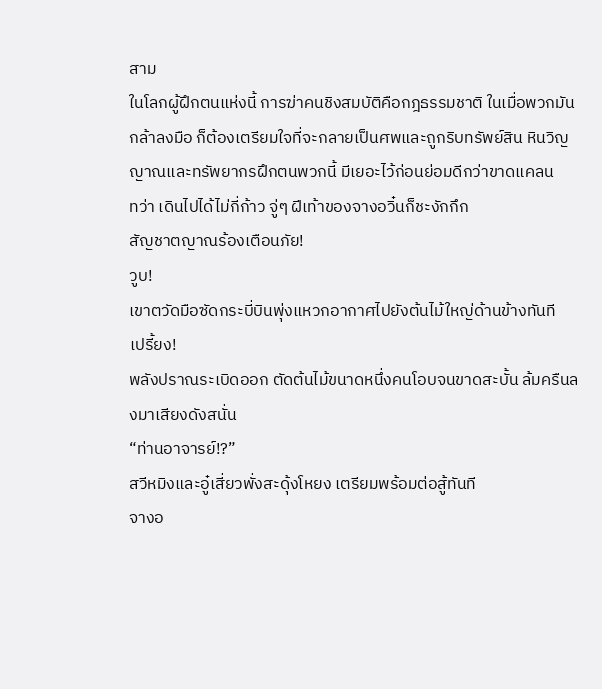สาม
ในโลกผู้ฝึกตนแห่งนี้ การฆ่าคนชิงสมบัติคือกฎธรรมชาติ ในเมื่อพวกมันกล้าลงมือ ก็ต้องเตรียมใจที่จะกลายเป็นศพและถูกริบทรัพย์สิน หินวิญญาณและทรัพยากรฝึกตนพวกนี้ มีเยอะไว้ก่อนย่อมดีกว่าขาดแคลน
ทว่า เดินไปได้ไม่กี่ก้าว จู่ๆ ฝีเท้าของจางอวิ๋นก็ชะงักกึก
สัญชาตญาณร้องเตือนภัย!
วูบ!
เขาตวัดมือซัดกระบี่บินพุ่งแหวกอากาศไปยังต้นไม้ใหญ่ด้านข้างทันที
เปรี้ยง!
พลังปราณระเบิดออก ตัดต้นไม้ขนาดหนึ่งคนโอบจนขาดสะบั้น ล้มครืนลงมาเสียงดังสนั่น
“ท่านอาจารย์!?”
สวีหมิงและอู๋เสี่ยวพั่งสะดุ้งโหยง เตรียมพร้อมต่อสู้ทันที
จางอ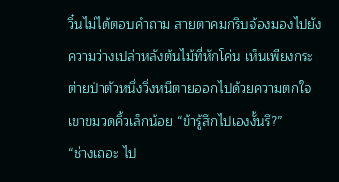วิ๋นไม่ได้ตอบคำถาม สายตาคมกริบจ้องมองไปยังความว่างเปล่าหลังต้นไม้ที่หักโค่น เห็นเพียงกระต่ายป่าตัวหนึ่งวิ่งหนีตายออกไปด้วยความตกใจ
เขาขมวดคิ้วเล็กน้อย “ข้ารู้สึกไปเองงั้นรึ?”
“ช่างเถอะ ไป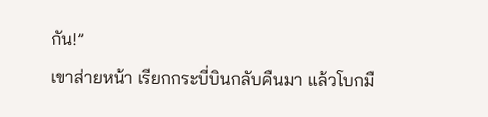กัน!”
เขาส่ายหน้า เรียกกระบี่บินกลับคืนมา แล้วโบกมื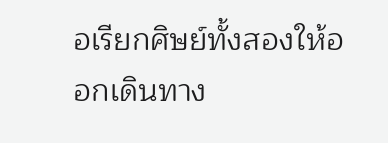อเรียกศิษย์ทั้งสองให้ออกเดินทาง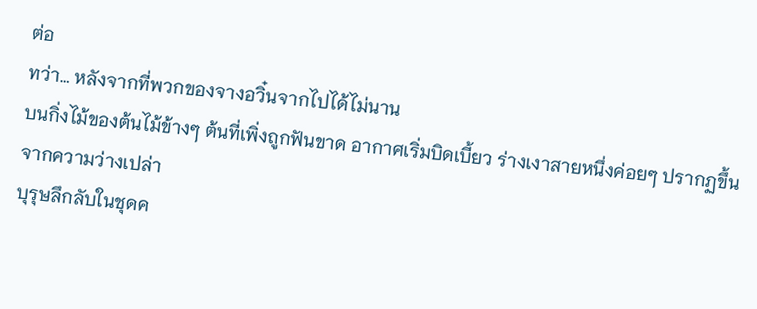ต่อ
ทว่า… หลังจากที่พวกของจางอวิ๋นจากไปได้ไม่นาน
บนกิ่งไม้ของต้นไม้ข้างๆ ต้นที่เพิ่งถูกฟันขาด อากาศเริ่มบิดเบี้ยว ร่างเงาสายหนึ่งค่อยๆ ปรากฏขึ้นจากความว่างเปล่า
บุรุษลึกลับในชุดค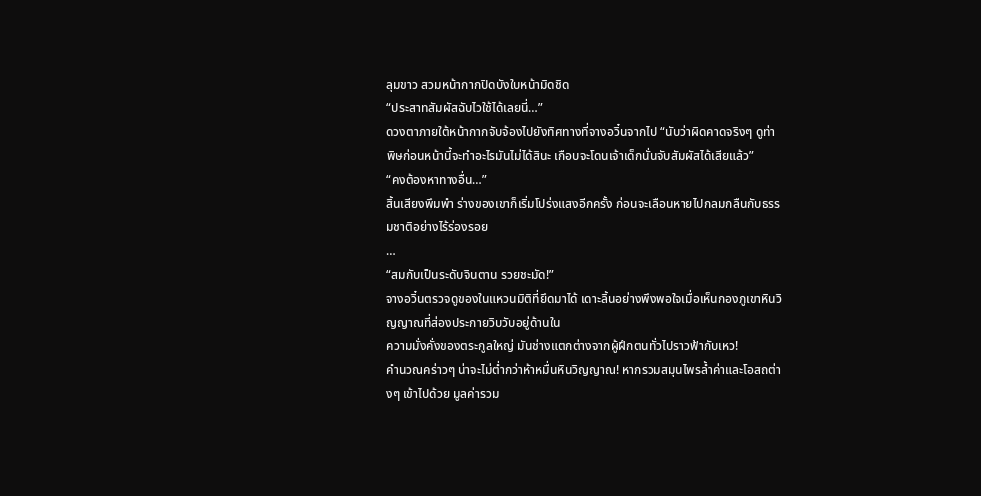ลุมขาว สวมหน้ากากปิดบังใบหน้ามิดชิด
“ประสาทสัมผัสฉับไวใช้ได้เลยนี่…”
ดวงตาภายใต้หน้ากากจับจ้องไปยังทิศทางที่จางอวิ๋นจากไป “นับว่าผิดคาดจริงๆ ดูท่าพิษก่อนหน้านี้จะทำอะไรมันไม่ได้สินะ เกือบจะโดนเจ้าเด็กนั่นจับสัมผัสได้เสียแล้ว”
“คงต้องหาทางอื่น…”
สิ้นเสียงพึมพำ ร่างของเขาก็เริ่มโปร่งแสงอีกครั้ง ก่อนจะเลือนหายไปกลมกลืนกับธรรมชาติอย่างไร้ร่องรอย
…
“สมกับเป็นระดับจินตาน รวยชะมัด!”
จางอวิ๋นตรวจดูของในแหวนมิติที่ยึดมาได้ เดาะลิ้นอย่างพึงพอใจเมื่อเห็นกองภูเขาหินวิญญาณที่ส่องประกายวิบวับอยู่ด้านใน
ความมั่งคั่งของตระกูลใหญ่ มันช่างแตกต่างจากผู้ฝึกตนทั่วไปราวฟ้ากับเหว!
คำนวณคร่าวๆ น่าจะไม่ต่ำกว่าห้าหมื่นหินวิญญาณ! หากรวมสมุนไพรล้ำค่าและโอสถต่างๆ เข้าไปด้วย มูลค่ารวม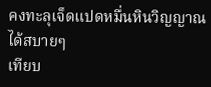คงทะลุเจ็ดแปดหมื่นหินวิญญาณได้สบายๆ
เทียบ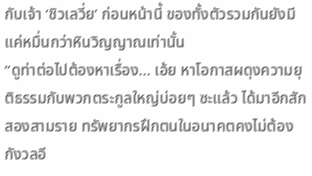กับเจ้า ‘ชิวเลวี่ย’ ก่อนหน้านี้ ของทั้งตัวรวมกันยังมีแค่หมื่นกว่าหินวิญญาณเท่านั้น
“ดูท่าต่อไปต้องหาเรื่อง… เอ้ย หาโอกาสผดุงความยุติธรรมกับพวกตระกูลใหญ่บ่อยๆ ซะแล้ว ได้มาอีกสักสองสามราย ทรัพยากรฝึกตนในอนาคตคงไม่ต้องกังวลอี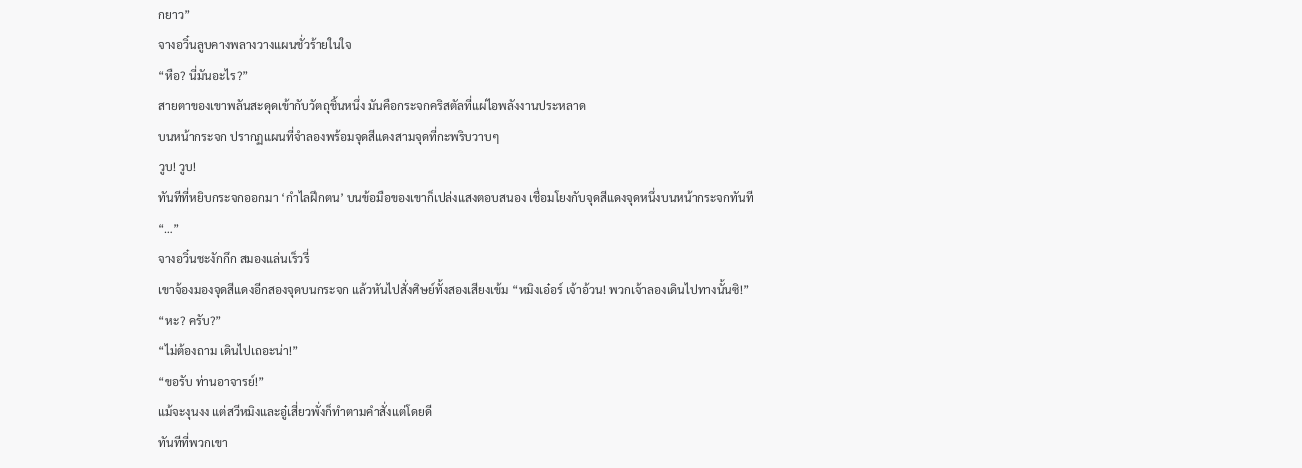กยาว”
จางอวิ๋นลูบคางพลางวางแผนชั่วร้ายในใจ
“หือ? นี่มันอะไร?”
สายตาของเขาพลันสะดุดเข้ากับวัตถุชิ้นหนึ่ง มันคือกระจกคริสตัลที่แผ่ไอพลังงานประหลาด
บนหน้ากระจก ปรากฏแผนที่จำลองพร้อมจุดสีแดงสามจุดที่กะพริบวาบๆ
วูบ! วูบ!
ทันทีที่หยิบกระจกออกมา ‘กำไลฝึกตน’ บนข้อมือของเขาก็เปล่งแสงตอบสนอง เชื่อมโยงกับจุดสีแดงจุดหนึ่งบนหน้ากระจกทันที
“…”
จางอวิ๋นชะงักกึก สมองแล่นเร็วรี่
เขาจ้องมองจุดสีแดงอีกสองจุดบนกระจก แล้วหันไปสั่งศิษย์ทั้งสองเสียงเข้ม “หมิงเอ๋อร์ เจ้าอ้วน! พวกเจ้าลองเดินไปทางนั้นซิ!”
“หะ? ครับ?”
“ไม่ต้องถาม เดินไปเถอะน่า!”
“ขอรับ ท่านอาจารย์!”
แม้จะงุนงง แต่สวีหมิงและอู๋เสี่ยวพั่งก็ทำตามคำสั่งแต่โดยดี
ทันทีที่พวกเขา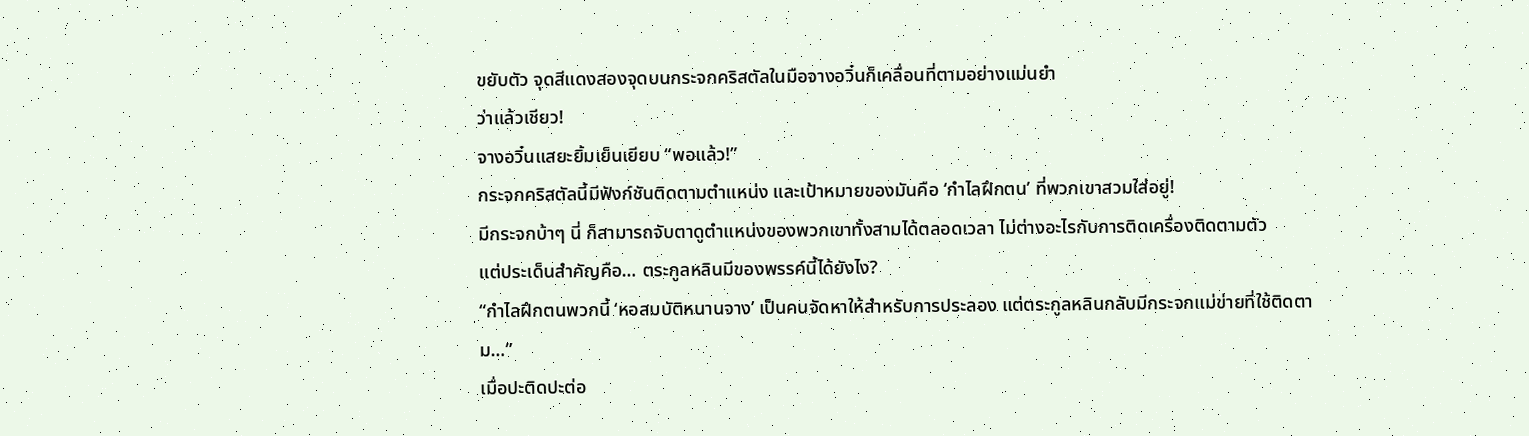ขยับตัว จุดสีแดงสองจุดบนกระจกคริสตัลในมือจางอวิ๋นก็เคลื่อนที่ตามอย่างแม่นยำ
ว่าแล้วเชียว!
จางอวิ๋นแสยะยิ้มเย็นเยียบ “พอแล้ว!”
กระจกคริสตัลนี้มีฟังก์ชันติดตามตำแหน่ง และเป้าหมายของมันคือ ‘กำไลฝึกตน’ ที่พวกเขาสวมใส่อยู่!
มีกระจกบ้าๆ นี่ ก็สามารถจับตาดูตำแหน่งของพวกเขาทั้งสามได้ตลอดเวลา ไม่ต่างอะไรกับการติดเครื่องติดตามตัว
แต่ประเด็นสำคัญคือ… ตระกูลหลินมีของพรรค์นี้ได้ยังไง?
“กำไลฝึกตนพวกนี้ ‘หอสมบัติหนานจาง’ เป็นคนจัดหาให้สำหรับการประลอง แต่ตระกูลหลินกลับมีกระจกแม่ข่ายที่ใช้ติดตาม…”
เมื่อปะติดปะต่อ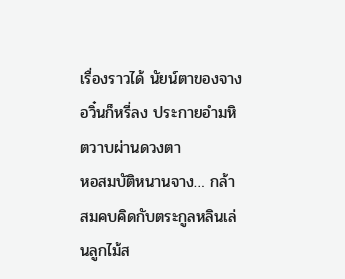เรื่องราวได้ นัยน์ตาของจางอวิ๋นก็หรี่ลง ประกายอำมหิตวาบผ่านดวงตา
หอสมบัติหนานจาง… กล้าสมคบคิดกับตระกูลหลินเล่นลูกไม้ส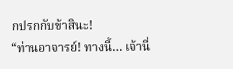กปรกกับข้าสินะ!
“ท่านอาจารย์! ทางนี้… เจ้านี่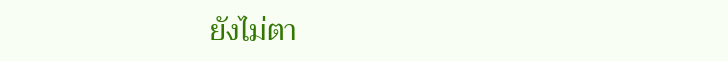ยังไม่ตา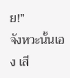ย!”
จังหวะนั้นเอง เสี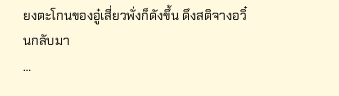ยงตะโกนของอู๋เสี่ยวพั่งก็ดังขึ้น ดึงสติจางอวิ๋นกลับมา
…